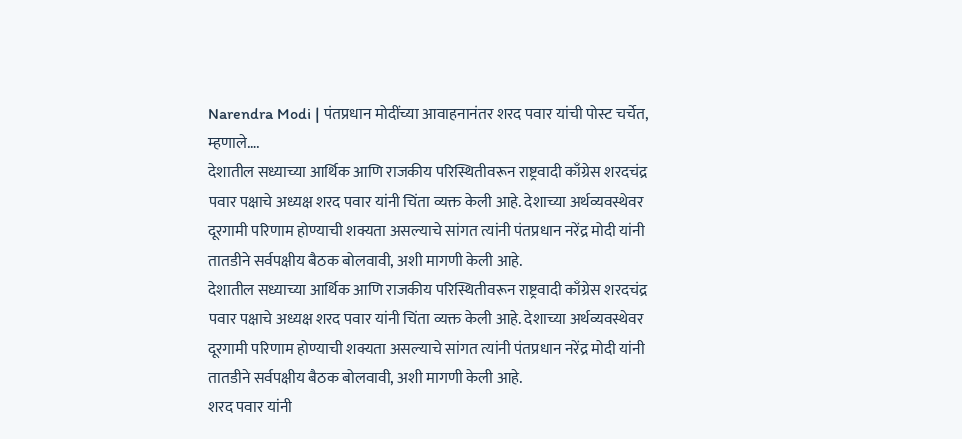Narendra Modi | पंतप्रधान मोदींच्या आवाहनानंतर शरद पवार यांची पोस्ट चर्चेत, म्हणाले….
देशातील सध्याच्या आर्थिक आणि राजकीय परिस्थितीवरून राष्ट्रवादी काँग्रेस शरदचंद्र पवार पक्षाचे अध्यक्ष शरद पवार यांनी चिंता व्यक्त केली आहे. देशाच्या अर्थव्यवस्थेवर दूरगामी परिणाम होण्याची शक्यता असल्याचे सांगत त्यांनी पंतप्रधान नरेंद्र मोदी यांनी तातडीने सर्वपक्षीय बैठक बोलवावी, अशी मागणी केली आहे.
देशातील सध्याच्या आर्थिक आणि राजकीय परिस्थितीवरून राष्ट्रवादी काँग्रेस शरदचंद्र पवार पक्षाचे अध्यक्ष शरद पवार यांनी चिंता व्यक्त केली आहे. देशाच्या अर्थव्यवस्थेवर दूरगामी परिणाम होण्याची शक्यता असल्याचे सांगत त्यांनी पंतप्रधान नरेंद्र मोदी यांनी तातडीने सर्वपक्षीय बैठक बोलवावी, अशी मागणी केली आहे.
शरद पवार यांनी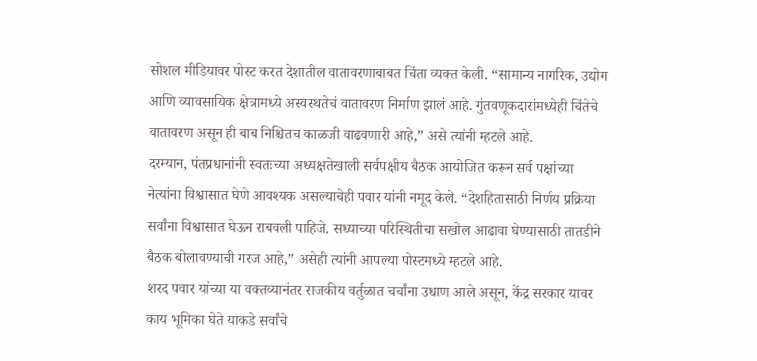सोशल मीडियावर पोस्ट करत देशातील वातावरणाबाबत चिंता व्यक्त केली. “सामान्य नागरिक, उद्योग आणि व्यावसायिक क्षेत्रामध्ये अस्वस्थतेचं वातावरण निर्माण झालं आहे. गुंतवणूकदारांमध्येही चिंतेचे वातावरण असून ही बाब निश्चितच काळजी वाढवणारी आहे,” असे त्यांनी म्हटले आहे.
दरम्यान, पंतप्रधानांनी स्वतःच्या अध्यक्षतेखाली सर्वपक्षीय बैठक आयोजित करून सर्व पक्षांच्या नेत्यांना विश्वासात घेणे आवश्यक असल्याचेही पवार यांनी नमूद केले. “देशहितासाठी निर्णय प्रक्रिया सर्वांना विश्वासात घेऊन राबवली पाहिजे. सध्याच्या परिस्थितीचा सखोल आढावा घेण्यासाठी तातडीने बैठक बोलावण्याची गरज आहे,” असेही त्यांनी आपल्या पोस्टमध्ये म्हटले आहे.
शरद पवार यांच्या या वक्तव्यानंतर राजकीय वर्तुळात चर्चांना उधाण आले असून, केंद्र सरकार यावर काय भूमिका घेते याकडे सर्वांचे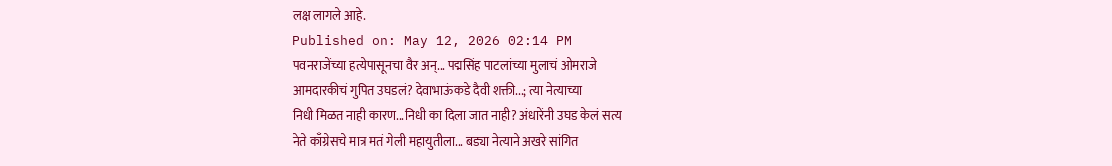लक्ष लागले आहे.
Published on: May 12, 2026 02:14 PM
पवनराजेंच्या हत्येपासूनचा वैर अन्... पद्मसिंह पाटलांच्या मुलाचं ओमराजे
आमदारकीचं गुपित उघडलं? देवाभाऊंकडे दैवी शक्ती...; त्या नेत्याच्या
निधी मिळत नाही कारण...निधी का दिला जात नाही? अंधारेंनी उघड केलं सत्य
नेते काँग्रेसचे मात्र मतं गेली महायुतीला... बड्या नेत्याने अखरे सांगित